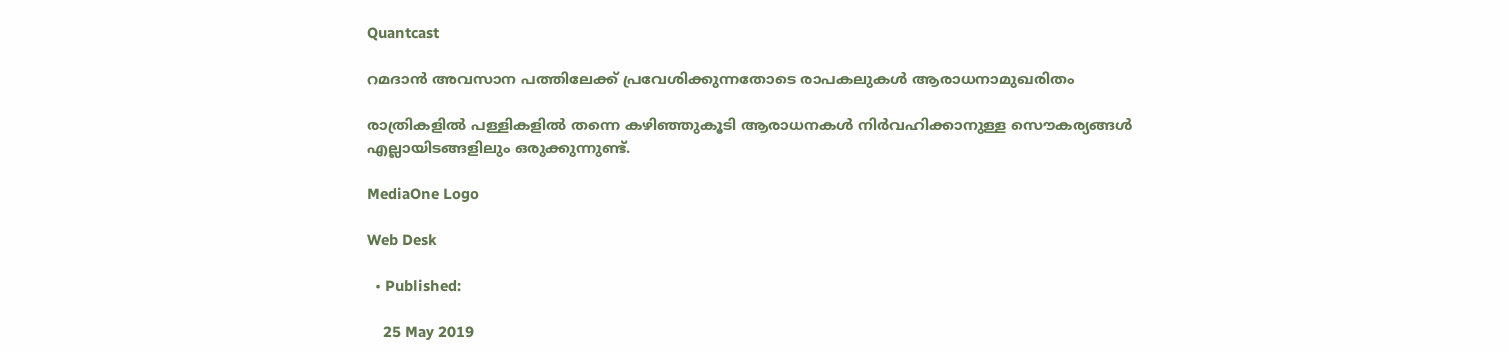Quantcast

റമദാന്‍ അവസാന പത്തിലേക്ക് പ്രവേശിക്കുന്നതോടെ രാപകലുകള്‍ ആരാധനാമുഖരിതം

രാത്രികളില്‍ പള്ളികളില്‍ തന്നെ കഴിഞ്ഞുകൂടി ആരാധനകള്‍ നിര്‍വഹിക്കാനുള്ള സൌകര്യങ്ങള്‍ എല്ലായിടങ്ങളിലും ഒരുക്കുന്നുണ്ട്.

MediaOne Logo

Web Desk

  • Published:

    25 May 2019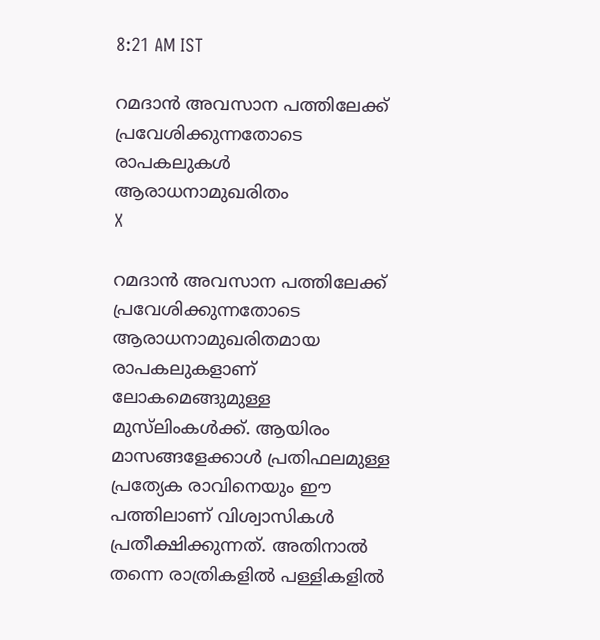8:21 AM IST

റമദാന്‍ അവസാന പത്തിലേക്ക് പ്രവേശിക്കുന്നതോടെ രാപകലുകള്‍ ആരാധനാമുഖരിതം
X

റമദാന്‍ അവസാന പത്തിലേക്ക് പ്രവേശിക്കുന്നതോടെ ആരാധനാമുഖരിതമായ രാപകലുകളാണ് ലോകമെങ്ങുമുള്ള മുസ‍്‍ലിംകള്‍ക്ക്. ആയിരം മാസങ്ങളേക്കാള്‍ പ്രതിഫലമുള്ള പ്രത്യേക രാവിനെയും ഈ പത്തിലാണ് വിശ്വാസികള്‍ പ്രതീക്ഷിക്കുന്നത്. അതിനാല്‍ തന്നെ രാത്രികളില്‍ പള്ളികളില്‍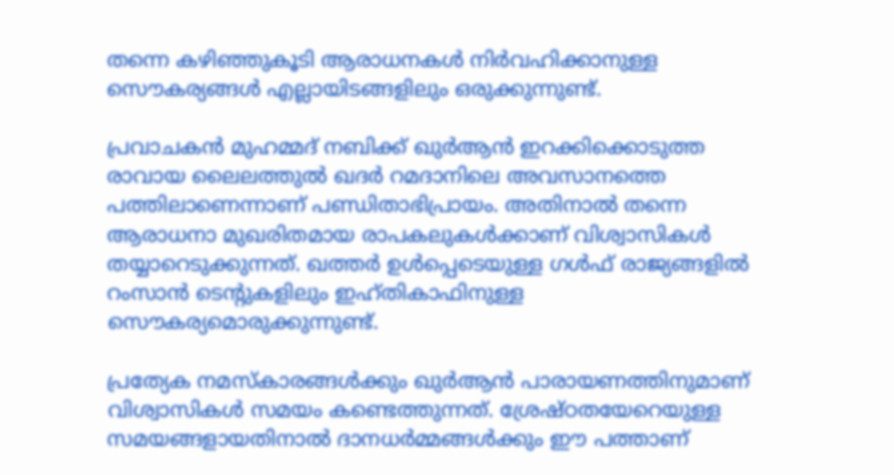തന്നെ കഴിഞ്ഞുകൂടി ആരാധനകള്‍ നിര്‍വഹിക്കാനുള്ള സൌകര്യങ്ങള്‍ എല്ലായിടങ്ങളിലും ഒരുക്കുന്നുണ്ട്.

പ്രവാചകന്‍ മുഹമ്മദ് നബിക്ക് ഖുര്‍ആന്‍ ഇറക്കിക്കൊടുത്ത രാവായ ലൈലത്തുല്‍ ഖദര്‍ റമദാനിലെ അവസാനത്തെ പത്തിലാണെന്നാണ് പണ്ഡിതാഭിപ്രായം. അതിനാല്‍ തന്നെ ആരാധനാ മുഖരിതമായ രാപകലുകള്‍ക്കാണ് വിശ്വാസികള്‍ തയ്യാറെടുക്കുന്നത്. ഖത്തര്‍ ഉള്‍പ്പെടെയുള്ള ഗള്‍ഫ് രാജ്യങ്ങളില്‍ റംസാന്‍ ടെന്‍റുകളിലും ഇഹ്തികാഫിനുള്ള സൌകര്യമൊരുക്കുന്നുണ്ട്.

പ്രത്യേക നമസ്കാരങ്ങള്‍ക്കും ഖുര്‍ആന്‍ പാരായണത്തിനുമാണ് വിശ്വാസികള്‍ സമയം കണ്ടെത്തുന്നത്. ശ്രേഷ്ഠതയേറെയുള്ള സമയങ്ങളായതിനാല്‍ ദാനധര്‍മ്മങ്ങള്‍ക്കും ഈ പത്താണ്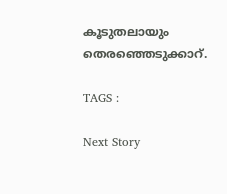കൂടുതലായും തെരഞ്ഞെടുക്കാറ്.

TAGS :

Next Story